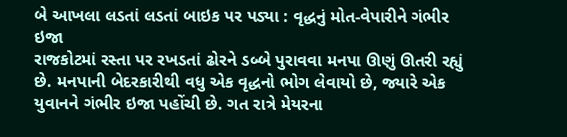બે આખલા લડતાં લડતાં બાઇક પર પડ્યા : વૃદ્ધનું મોત-વેપારીને ગંભીર ઇજા
રાજકોટમાં રસ્તા પર રખડતાં ઢોરને ડબ્બે પુરાવવા મનપા ઊણું ઊતરી રહ્યું છે. મનપાની બેદરકારીથી વધુ એક વૃદ્ધનો ભોગ લેવાયો છે, જ્યારે એક યુવાનને ગંભીર ઇજા પહોંચી છે. ગત રાત્રે મેયરના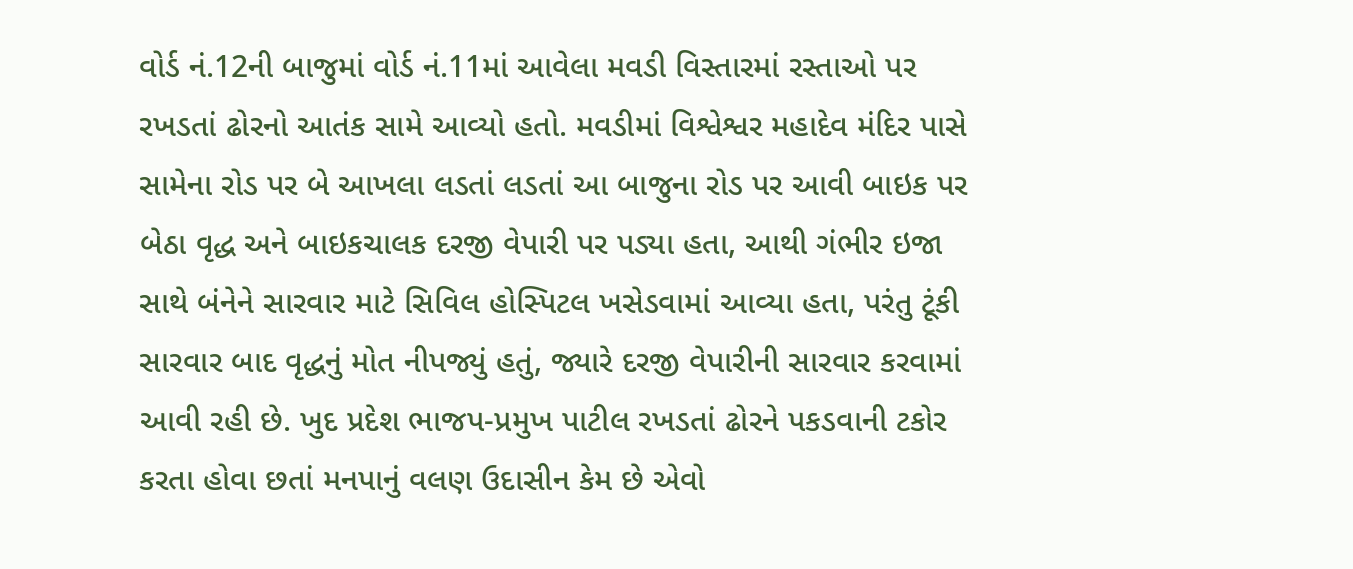વોર્ડ નં.12ની બાજુમાં વોર્ડ નં.11માં આવેલા મવડી વિસ્તારમાં રસ્તાઓ પર રખડતાં ઢોરનો આતંક સામે આવ્યો હતો. મવડીમાં વિશ્વેશ્વર મહાદેવ મંદિર પાસે સામેના રોડ પર બે આખલા લડતાં લડતાં આ બાજુના રોડ પર આવી બાઇક પર બેઠા વૃદ્ધ અને બાઇકચાલક દરજી વેપારી પર પડ્યા હતા, આથી ગંભીર ઇજા સાથે બંનેને સારવાર માટે સિવિલ હોસ્પિટલ ખસેડવામાં આવ્યા હતા, પરંતુ ટૂંકી સારવાર બાદ વૃદ્ધનું મોત નીપજ્યું હતું, જ્યારે દરજી વેપારીની સારવાર કરવામાં આવી રહી છે. ખુદ પ્રદેશ ભાજપ-પ્રમુખ પાટીલ રખડતાં ઢોરને પકડવાની ટકોર કરતા હોવા છતાં મનપાનું વલણ ઉદાસીન કેમ છે એવો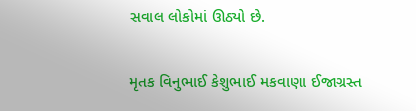સવાલ લોકોમાં ઊઠ્યો છે.

મૃતક વિનુભાઈ કેશુભાઈ મકવાણા ઈજાગ્રસ્ત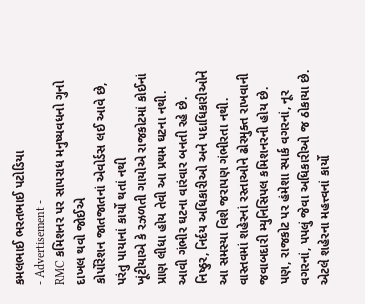કમલભાઈ ભરતભાઈ પટોડિયા
- Advertisement -
RMC કમિશનર પર સાપરાધ મનુષ્યવધનો ગુનો દાખલ થવો જોઈએ
કોર્પોરેશન જાતજાતનાં એવોર્ડસ લઈ આવે છે, પરંતુ પાયાનાં કાર્યો થતાં નથી
ખૂંટીયાએ કે રઝળતી ગાયોએ રાજકોટમાં કોઈનાં પ્રાણ લીધા હોય તેવી આ પ્રથમ ઘટના નથી. આવી ગંભીર ઘટના વારંવાર બનતી રહે છે. નિષ્ઠુર, નિર્દય અધિકારીઓ અને પદાધિકારીઓને આ સમસ્યા વિશે જરાપણ ગંભીરતા નથી. વાસ્તવમાં શહેરનાં રસ્તાઓને ઢોરમુક્ત રાખવાની જવાબદારી મ્યુનિસિપલ કમિશનરની હોય છે. પણ, રાજકોટ પર હંમેશા સ્પાર્ક વગરનાં, નૂર વગરનાં, પપલું જેવા અધિકારીઓ જ ઠોકાયા છે. એટલે શહેરના મહત્ત્વનાં કાર્યો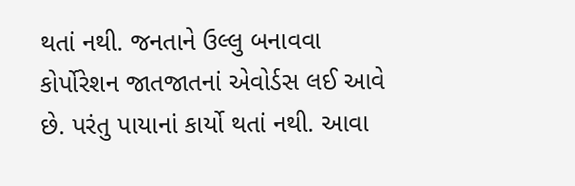થતાં નથી. જનતાને ઉલ્લુ બનાવવા કોર્પોરેશન જાતજાતનાં એવોર્ડસ લઈ આવે છે. પરંતુ પાયાનાં કાર્યો થતાં નથી. આવા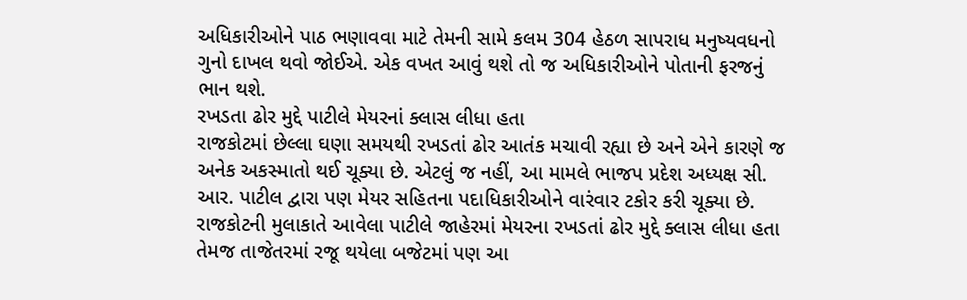અધિકારીઓને પાઠ ભણાવવા માટે તેમની સામે કલમ 304 હેઠળ સાપરાધ મનુષ્યવધનો ગુનો દાખલ થવો જોઈએ. એક વખત આવું થશે તો જ અધિકારીઓને પોતાની ફરજનું ભાન થશે.
રખડતા ઢોર મુદ્દે પાટીલે મેયરનાં ક્લાસ લીધા હતા
રાજકોટમાં છેલ્લા ઘણા સમયથી રખડતાં ઢોર આતંક મચાવી રહ્યા છે અને એને કારણે જ અનેક અકસ્માતો થઈ ચૂક્યા છે. એટલું જ નહીં, આ મામલે ભાજપ પ્રદેશ અધ્યક્ષ સી. આર. પાટીલ દ્વારા પણ મેયર સહિતના પદાધિકારીઓને વારંવાર ટકોર કરી ચૂક્યા છે. રાજકોટની મુલાકાતે આવેલા પાટીલે જાહેરમાં મેયરના રખડતાં ઢોર મુદ્દે ક્લાસ લીધા હતા તેમજ તાજેતરમાં રજૂ થયેલા બજેટમાં પણ આ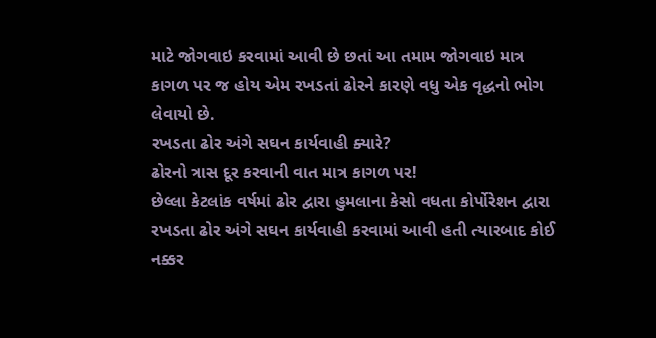માટે જોગવાઇ કરવામાં આવી છે છતાં આ તમામ જોગવાઇ માત્ર કાગળ પર જ હોય એમ રખડતાં ઢોરને કારણે વધુ એક વૃદ્ધનો ભોગ લેવાયો છે.
રખડતા ઢોર અંગે સઘન કાર્યવાહી ક્યારે?
ઢોરનો ત્રાસ દૂર કરવાની વાત માત્ર કાગળ પર!
છેલ્લા કેટલાંક વર્ષમાં ઢોર દ્વારા હુમલાના કેસો વધતા કોર્પોરેશન દ્વારા રખડતા ઢોર અંગે સઘન કાર્યવાહી કરવામાં આવી હતી ત્યારબાદ કોઈ નક્કર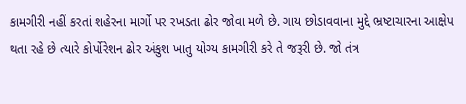કામગીરી નહીં કરતાં શહેરના માર્ગો પર રખડતા ઢોર જોવા મળે છે. ગાય છોડાવવાના મુદ્દે ભ્રષ્ટાચારના આક્ષેપ થતા રહે છે ત્યારે કોર્પોરેશન ઢોર અંકુશ ખાતુ યોગ્ય કામગીરી કરે તે જરૂરી છે. જો તંત્ર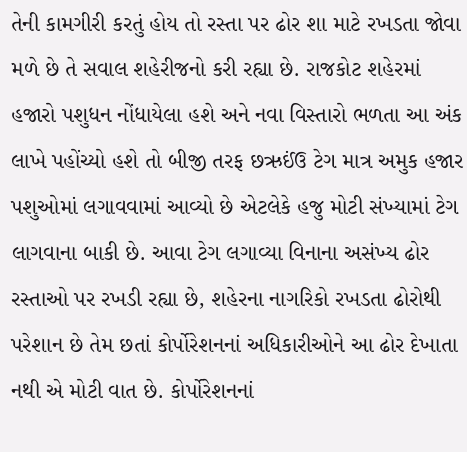તેની કામગીરી કરતું હોય તો રસ્તા પર ઢોર શા માટે રખડતા જોવા મળે છે તે સવાલ શહેરીજનો કરી રહ્યા છે. રાજકોટ શહેરમાં હજારો પશુધન નોંધાયેલા હશે અને નવા વિસ્તારો ભળતા આ અંક લાખે પહોંચ્યો હશે તો બીજી તરફ છઋઈંઉ ટેગ માત્ર અમુક હજાર પશુઓમાં લગાવવામાં આવ્યો છે એટલેકે હજુ મોટી સંખ્યામાં ટેગ લાગવાના બાકી છે. આવા ટેગ લગાવ્યા વિનાના અસંખ્ય ઢોર રસ્તાઓ પર રખડી રહ્યા છે, શહેરના નાગરિકો રખડતા ઢોરોથી પરેશાન છે તેમ છતાં કોર્પોરેશનનાં અધિકારીઓને આ ઢોર દેખાતા નથી એ મોટી વાત છે. કોર્પોરેશનનાં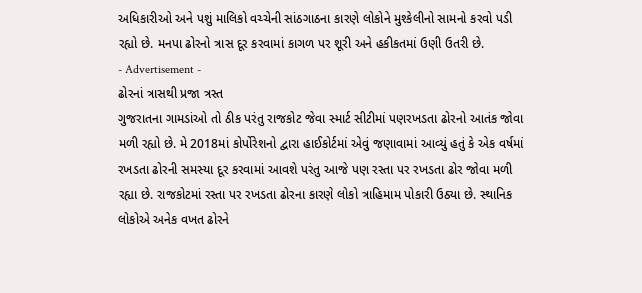અધિકારીઓ અને પશું માલિકો વચ્ચેની સાંઠગાઠના કારણે લોકોને મુશ્કેલીનો સામનો કરવો પડી રહ્યો છે. મનપા ઢોરનો ત્રાસ દૂર કરવામાં કાગળ પર શૂરી અને હકીકતમાં ઉણી ઉતરી છે.
- Advertisement -
ઢોરનાં ત્રાસથી પ્રજા ત્રસ્ત
ગુજરાતના ગામડાંઓ તો ઠીક પરંતુ રાજકોટ જેવા સ્માર્ટ સીટીમાં પણરખડતા ઢોરનો આતંક જોવા મળી રહ્યો છે. મે 2018માં કોર્પોરેશનો દ્વારા હાઈકોર્ટમાં એવું જણાવામાં આવ્યું હતું કે એક વર્ષમાં રખડતા ઢોરની સમસ્યા દૂર કરવામાં આવશે પરંતુ આજે પણ રસ્તા પર રખડતા ઢોર જોવા મળી રહ્યા છે. રાજકોટમાં રસ્તા પર રખડતા ઢોરના કારણે લોકો ત્રાહિમામ પોકારી ઉઠ્યા છે. સ્થાનિક લોકોએ અનેક વખત ઢોરને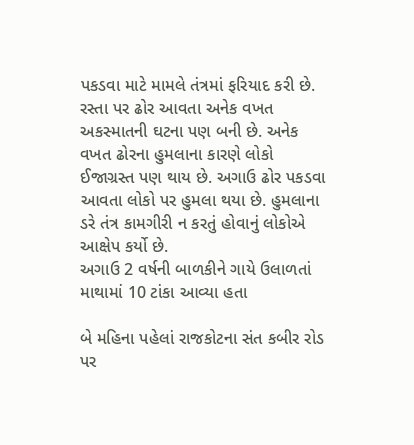પકડવા માટે મામલે તંત્રમાં ફરિયાદ કરી છે. રસ્તા પર ઢોર આવતા અનેક વખત અકસ્માતની ઘટના પણ બની છે. અનેક વખત ઢોરના હુમલાના કારણે લોકો ઈજાગ્રસ્ત પણ થાય છે. અગાઉ ઢોર પકડવા આવતા લોકો પર હુમલા થયા છે. હુમલાના ડરે તંત્ર કામગીરી ન કરતું હોવાનું લોકોએ આક્ષેપ કર્યો છે.
અગાઉ 2 વર્ષની બાળકીને ગાયે ઉલાળતાં માથામાં 10 ટાંકા આવ્યા હતા

બે મહિના પહેલાં રાજકોટના સંત કબીર રોડ પર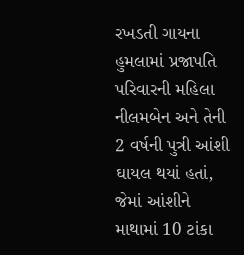રખડતી ગાયના હુમલામાં પ્રજાપતિ પરિવારની મહિલા નીલમબેન અને તેની 2 વર્ષની પુત્રી આંશી ઘાયલ થયાં હતાં, જેમાં આંશીને માથામાં 10 ટાંકા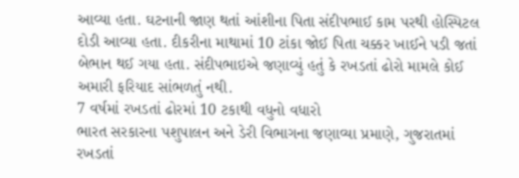આવ્યા હતા. ઘટનાની જાણ થતાં આંશીના પિતા સંદીપભાઈ કામ પરથી હોસ્પિટલ દોડી આવ્યા હતા. દીકરીના માથામાં 10 ટાંકા જોઈ પિતા ચક્કર ખાઈને પડી જતાં બેભાન થઈ ગયા હતા. સંદીપભાઇએ જણાવ્યું હતું કે રખડતાં ઢોરો મામલે કોઈ અમારી ફરિયાદ સાંભળતું નથી.
7 વર્ષમાં રખડતાં ઢોરમાં 10 ટકાથી વધુનો વધારો
ભારત સરકારના પશુપાલન અને ડેરી વિભાગના જણાવ્યા પ્રમાણે, ગુજરાતમાં રખડતાં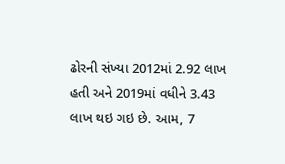ઢોરની સંખ્યા 2012માં 2.92 લાખ હતી અને 2019માં વધીને 3.43 લાખ થઇ ગઇ છે. આમ, 7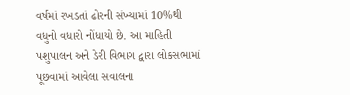વર્ષમાં રખડતાં ઢોરની સંખ્યામાં 10%થી વધુનો વધારો નોંધાયો છે. આ માહિતી પશુપાલન અને ડેરી વિભાગ દ્વારા લોકસભામાં પૂછવામાં આવેલા સવાલના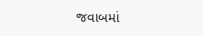જવાબમાં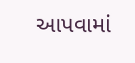આપવામાં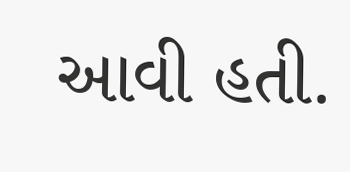આવી હતી.